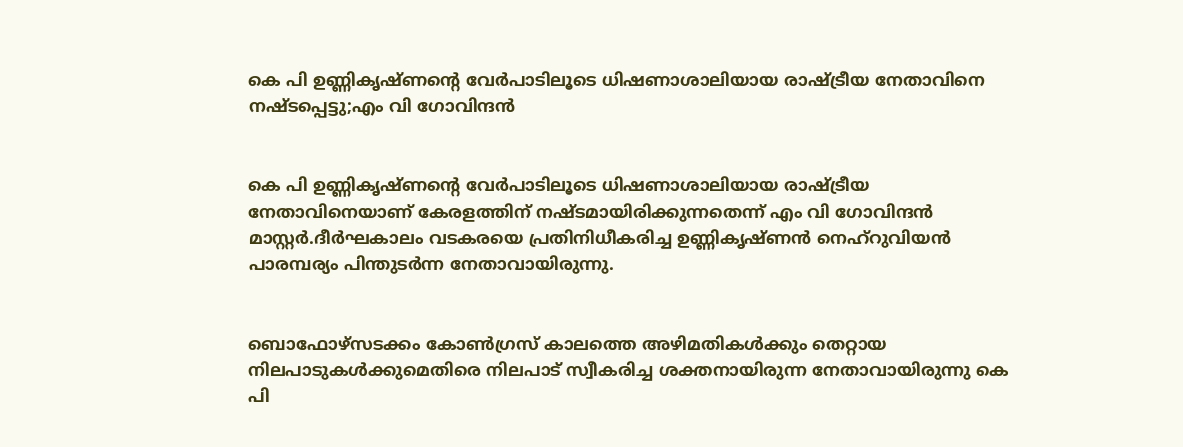കെ പി ഉണ്ണികൃഷ്‌ണന്റെ വേർപാടിലൂടെ ധിഷണാശാലിയായ രാഷ്ട്രീയ നേതാവിനെ നഷ്ടപ്പെട്ടു;എം വി ഗോവിന്ദൻ


കെ പി ഉണ്ണികൃഷ്‌ണന്റെ വേർപാടിലൂടെ ധിഷണാശാലിയായ രാഷ്ട്രീയ നേതാവിനെയാണ്‌ കേരളത്തിന്‌ നഷ്ടമായിരിക്കുന്നതെന്ന് എം വി ഗോവിന്ദൻ മാസ്റ്റർ.ദീർഘകാലം വടകരയെ പ്രതിനിധീകരിച്ച ഉണ്ണികൃഷ്ണൻ നെഹ്റുവിയൻ പാരമ്പര്യം പിന്തുടർന്ന നേതാവായിരുന്നു.


ബൊഫോഴ്സടക്കം കോണ്‍ഗ്രസ്‌ കാലത്തെ അഴിമതികള്‍ക്കും തെറ്റായ നിലപാടുകള്‍ക്കുമെതിരെ നിലപാട്‌ സ്വീകരിച്ച ശക്തനായിരുന്ന നേതാവായിരുന്നു കെ പി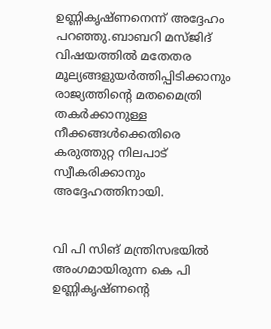ഉണ്ണികൃഷ്ണനെന്ന് അദ്ദേഹം പറഞ്ഞു.ബാബറി മസ്ജിദ്‌ വിഷയത്തില്‍ മതേതര മൂല്യങ്ങളുയർത്തിപ്പിടിക്കാനും രാജ്യത്തിന്റെ മതമൈത്രി തകർക്കാനുള്ള നീക്കങ്ങള്‍ക്കെതിരെ കരുത്തുറ്റ നിലപാട്‌ സ്വീകരിക്കാനും അദ്ദേഹത്തിനായി.


വി പി സിങ്‌ മന്ത്രിസഭയില്‍ അംഗമായിരുന്ന കെ പി ഉണ്ണികൃഷ്ണന്റെ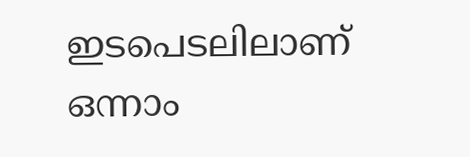ഇടപെടലിലാണ്‌ ഒന്നാം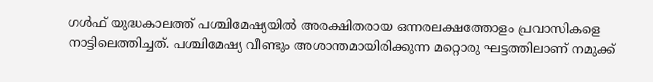ഗള്‍ഫ്‌ യുദ്ധകാലത്ത്‌ പശ്ചിമേഷ്യയില്‍ അരക്ഷിതരായ ഒന്നരലക്ഷത്തോളം പ്രവാസികളെ നാട്ടിലെത്തിച്ചത്‌. പശ്ചിമേഷ്യ വീണ്ടും അശാന്തമായിരിക്കുന്ന മറ്റൊരു ഘട്ടത്തിലാണ്‌ നമുക്ക്‌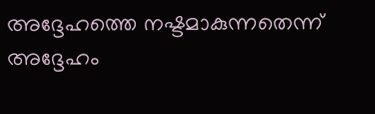അദ്ദേഹത്തെ നഷ്ടമാകുന്നതെന്ന് അദ്ദേഹം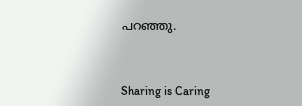പറഞ്ഞു.



Sharing is Caring